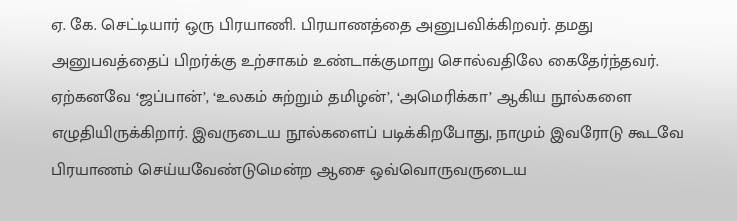ஏ. கே. செட்டியார் ஒரு பிரயாணி. பிரயாணத்தை அனுபவிக்கிறவர். தமது அனுபவத்தைப் பிறர்க்கு உற்சாகம் உண்டாக்குமாறு சொல்வதிலே கைதேர்ந்தவர். ஏற்கனவே ‘ஜப்பான்’, ‘உலகம் சுற்றும் தமிழன்’, ‘அமெரிக்கா’ ஆகிய நூல்களை எழுதியிருக்கிறார். இவருடைய நூல்களைப் படிக்கிறபோது, நாமும் இவரோடு கூடவே பிரயாணம் செய்யவேண்டுமென்ற ஆசை ஒவ்வொருவருடைய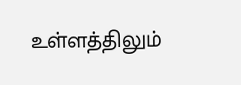உள்ளத்திலும்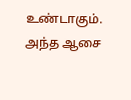உண்டாகும். அந்த ஆசை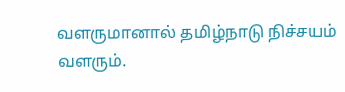வளருமானால் தமிழ்நாடு நிச்சயம் வளரும்.